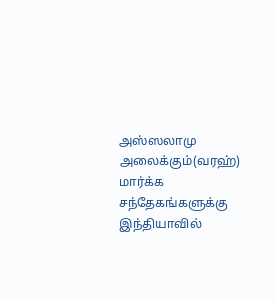அஸ்ஸலாமு அலைக்கும்(வரஹ்) மார்க்க சந்தேகங்களுக்கு இந்தியாவில்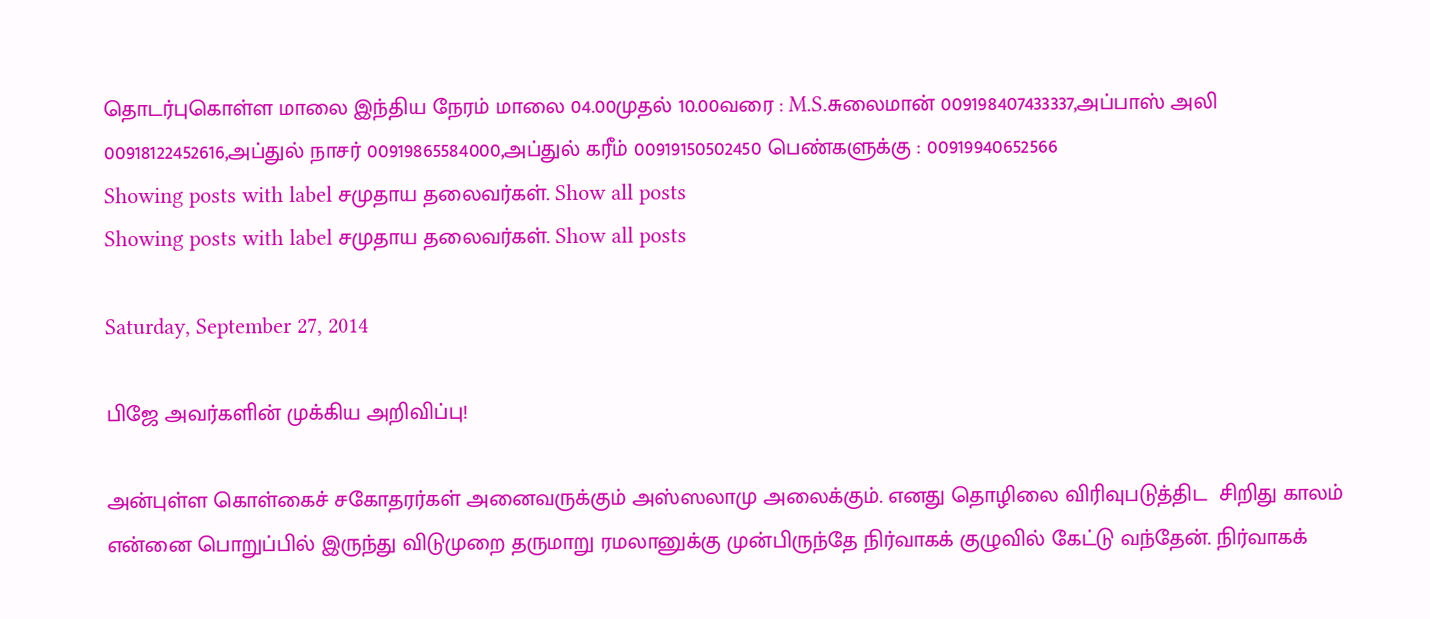தொடர்புகொள்ள மாலை இந்திய நேரம் மாலை 04.00முதல் 10.00வரை : M.S.சுலைமான் 009198407433337,அப்பாஸ் அலி 00918122452616,அப்துல் நாசர் 00919865584000,அப்துல் கரீம் 00919150502450 பெண்களுக்கு : 00919940652566
Showing posts with label சமுதாய தலைவர்கள். Show all posts
Showing posts with label சமுதாய தலைவர்கள். Show all posts

Saturday, September 27, 2014

பிஜே அவர்களின் முக்கிய அறிவிப்பு!

அன்புள்ள கொள்கைச் சகோதரர்கள் அனைவருக்கும் அஸ்ஸலாமு அலைக்கும். எனது தொழிலை விரிவுபடுத்திட  சிறிது காலம் என்னை பொறுப்பில் இருந்து விடுமுறை தருமாறு ரமலானுக்கு முன்பிருந்தே நிர்வாகக் குழுவில் கேட்டு வந்தேன். நிர்வாகக்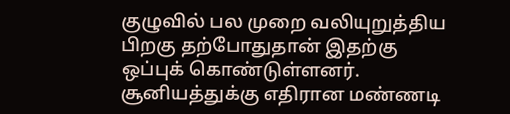குழுவில் பல முறை வலியுறுத்திய பிறகு தற்போதுதான் இதற்கு ஒப்புக் கொண்டுள்ளனர். சூனியத்துக்கு எதிரான மண்ணடி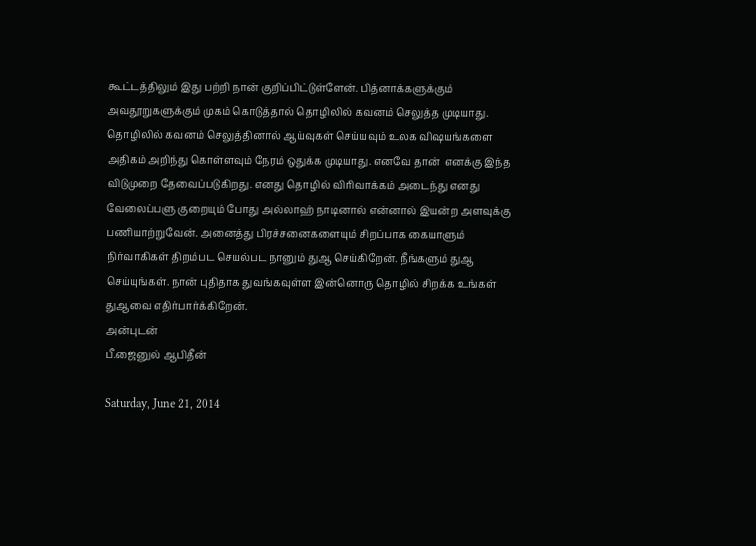கூட்டத்திலும் இது பற்றி நான் குறிப்பிட்டுள்ளேன். பித்னாக்களுக்கும் அவதூறுகளுக்கும் முகம் கொடுத்தால் தொழிலில் கவனம் செலுத்த முடியாது. தொழிலில் கவனம் செலுத்தினால் ஆய்வுகள் செய்யவும் உலக விஷயங்களை அதிகம் அறிந்து கொள்ளவும் நேரம் ஒதுக்க முடியாது. எனவே தான்  எனக்கு இந்த விடுமுறை தேவைப்படுகிறது. எனது தொழில் விரிவாக்கம் அடைந்து எனது வேலைப்பளு குறையும் போது அல்லாஹ் நாடினால் என்னால் இயன்ற அளவுக்கு பணியாற்றுவேன். அனைத்து பிரச்சனைகளையும் சிறப்பாக கையாளும் நிர்வாகிகள் திறம்பட செயல்பட நானும் துஆ செய்கிறேன். நீங்களும் துஆ செய்யுங்கள். நான் புதிதாக துவங்கவுள்ள இன்னொரு தொழில் சிறக்க உங்கள் துஆவை எதிர்பார்க்கிறேன்.
அன்புடன்
பீ.ஜைனுல் ஆபிதீன்

Saturday, June 21, 2014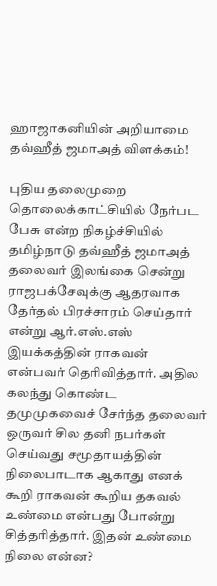ஹாஜாகனியின் அறியாமை தவ்ஹீத் ஜமாஅத் விளக்கம்!

புதிய தலைமுறை தொலைக்காட்சியில் நேர்பட பேசு என்ற நிகழ்ச்சியில் தமிழ்நாடு தவ்ஹீத் ஜமாஅத் தலைவர் இலங்கை சென்று ராஜபக்சேவுக்கு ஆதரவாக தேர்தல் பிரச்சாரம் செய்தார் என்று ஆர்.எஸ்.எஸ் இயக்கத்தின் ராகவன் என்பவர் தெரிவித்தார். அதில கலந்து கொண்ட தமுமுகவைச் சேர்ந்த தலைவர் ஒருவர் சில தனி நபர்கள் செய்வது சமூதாயத்தின் நிலைபாடாக ஆகாது எனக் கூறி ராகவன் கூறிய தகவல் உண்மை என்பது போன்று சித்தரித்தார். இதன் உண்மை நிலை என்ன?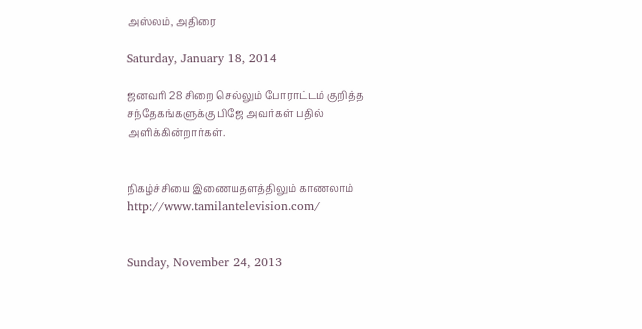அஸ்லம், அதிரை

Saturday, January 18, 2014

ஜனவரி 28 சிறை செல்லும் போராட்டம் குறித்த சந்தேகங்களுக்கு பிஜே அவர்கள் பதில் அளிக்கின்றார்கள்.


நிகழ்ச்சியை இணையதளத்திலும் காணலாம் http://www.tamilantelevision.com/


Sunday, November 24, 2013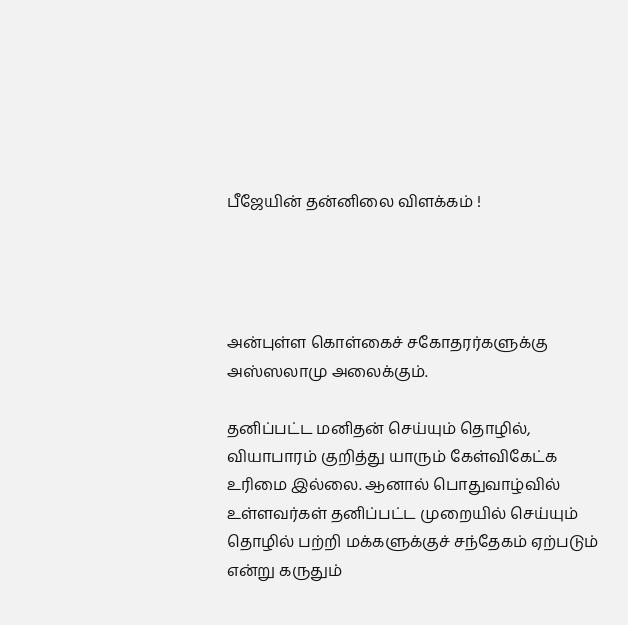பீஜேயின் தன்னிலை விளக்கம் !




அன்புள்ள கொள்கைச் சகோதரர்களுக்கு அஸ்ஸலாமு அலைக்கும்.

தனிப்பட்ட மனிதன் செய்யும் தொழில், வியாபாரம் குறித்து யாரும் கேள்விகேட்க உரிமை இல்லை. ஆனால் பொதுவாழ்வில் உள்ளவர்கள் தனிப்பட்ட முறையில் செய்யும் தொழில் பற்றி மக்களுக்குச் சந்தேகம் ஏற்படும் என்று கருதும்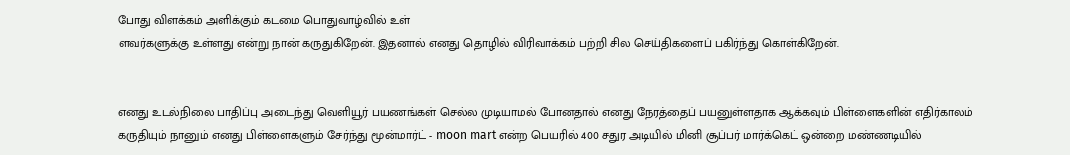போது விளக்கம் அளிக்கும் கடமை பொதுவாழ்வில் உள்
ளவர்களுக்கு உள்ளது என்று நான் கருதுகிறேன். இதனால் எனது தொழில் விரிவாக்கம் பற்றி சில செய்திகளைப் பகிர்ந்து கொள்கிறேன்.


எனது உடல்நிலை பாதிப்பு அடைந்து வெளியூர் பயணங்கள் செல்ல முடியாமல் போனதால் எனது நேரத்தைப் பயனுள்ளதாக ஆக்கவும் பிள்ளைகளின் எதிர்காலம் கருதியும் நானும் எனது பிள்ளைகளும் சேர்ந்து மூன்மார்ட் - moon mart என்ற பெயரில் 400 சதுர அடியில் மினி சூப்பர் மார்க்கெட் ஒன்றை மண்ணடியில்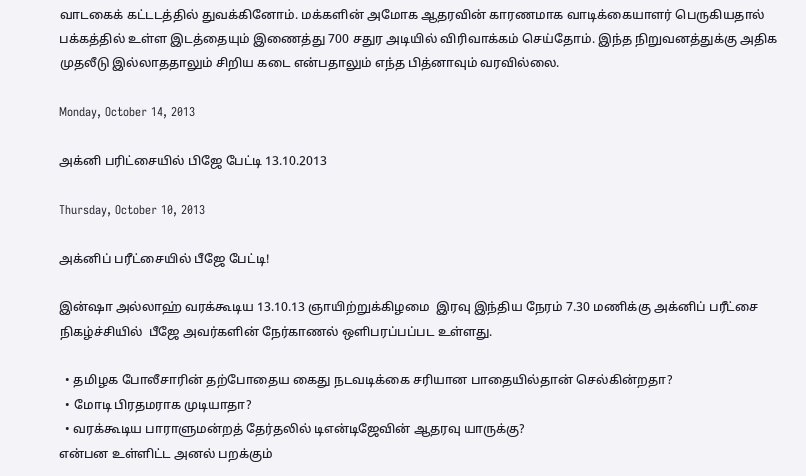வாடகைக் கட்டடத்தில் துவக்கினோம். மக்களின் அமோக ஆதரவின் காரணமாக வாடிக்கையாளர் பெருகியதால் பக்கத்தில் உள்ள இடத்தையும் இணைத்து 700 சதுர அடியில் விரிவாக்கம் செய்தோம். இந்த நிறுவனத்துக்கு அதிக முதலீடு இல்லாததாலும் சிறிய கடை என்பதாலும் எந்த பித்னாவும் வரவில்லை.

Monday, October 14, 2013

அக்னி பரிட்சையில் பிஜே பேட்டி 13.10.2013

Thursday, October 10, 2013

அக்னிப் பரீட்சையில் பீஜே பேட்டி!

இன்ஷா அல்லாஹ் வரக்கூடிய 13.10.13 ஞாயிற்றுக்கிழமை  இரவு இந்திய நேரம் 7.30 மணிக்கு அக்னிப் பரீட்சை நிகழ்ச்சியில்  பீஜே அவர்களின் நேர்காணல் ஒளிபரப்பப்பட உள்ளது.

  • தமிழக போலீசாரின் தற்போதைய கைது நடவடிக்கை சரியான பாதையில்தான் செல்கின்றதா?
  • மோடி பிரதமராக முடியாதா?
  • வரக்கூடிய பாராளுமன்றத் தேர்தலில் டிஎன்டிஜேவின் ஆதரவு யாருக்கு?
என்பன உள்ளிட்ட அனல் பறக்கும்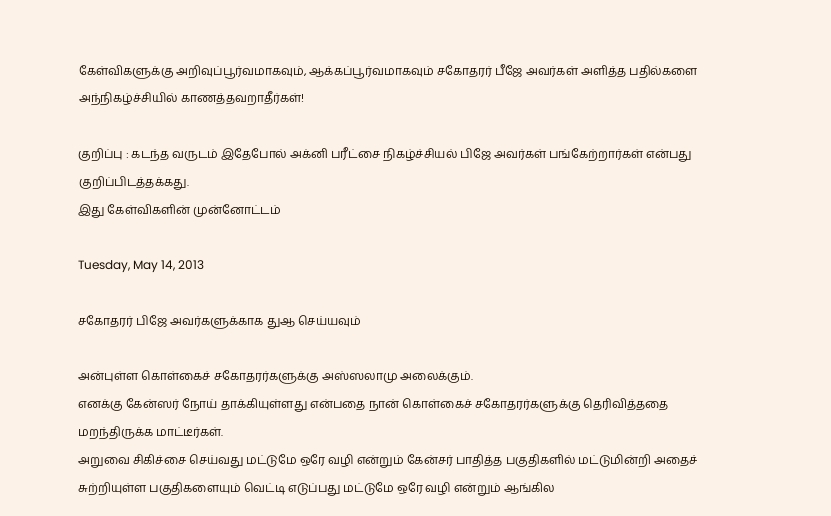கேள்விகளுக்கு அறிவுப்பூர்வமாகவும், ஆக்கப்பூர்வமாகவும் சகோதரர் பீஜே அவர்கள் அளித்த பதில்களை அந்நிகழ்ச்சியில் காணத்தவறாதீர்கள்!

குறிப்பு : கடந்த வருடம் இதேபோல் அக்னி பரீட்சை நிகழ்ச்சியல் பிஜே அவர்கள் பங்கேற்றார்கள் என்பது குறிப்பிடத்தக்கது.
இது கேள்விகளின் முன்னோட்டம்

Tuesday, May 14, 2013

சகோதரர் பிஜே அவர்களுக்காக துஆ செய்யவும்

அன்புள்ள கொள்கைச் சகோதரர்களுக்கு அஸ்ஸலாமு அலைக்கும்.
எனக்கு கேன்ஸர் நோய் தாக்கியுள்ளது என்பதை நான் கொள்கைச் சகோதரர்களுக்கு தெரிவித்ததை மறந்திருக்க மாட்டீர்கள்.
அறுவை சிகிச்சை செய்வது மட்டுமே ஒரே வழி என்றும் கேன்சர் பாதித்த பகுதிகளில் மட்டுமின்றி அதைச் சுற்றியுள்ள பகுதிகளையும் வெட்டி எடுப்பது மட்டுமே ஒரே வழி என்றும் ஆங்கில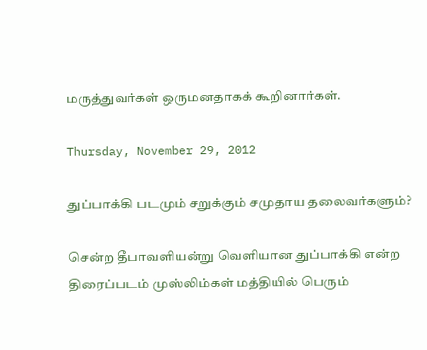மருத்துவர்கள் ஒருமனதாகக் கூறினார்கள்.

Thursday, November 29, 2012

துப்பாக்கி படமும் சறுக்கும் சமுதாய தலைவர்களும்?

சென்ற தீபாவளியன்று வெளியான துப்பாக்கி என்ற திரைப்படம் முஸ்லிம்கள் மத்தியில் பெரும்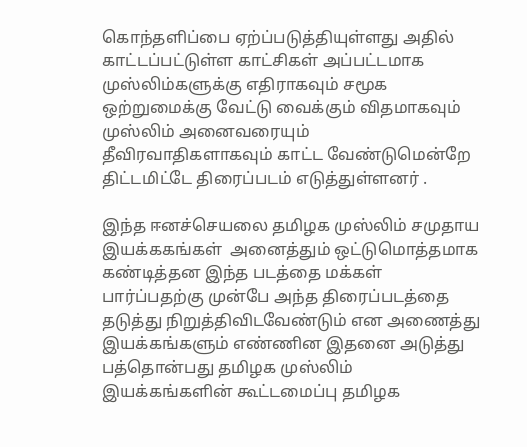கொந்தளிப்பை ஏற்ப்படுத்தியுள்ளது அதில் காட்டப்பட்டுள்ள காட்சிகள் அப்பட்டமாக முஸ்லிம்களுக்கு எதிராகவும் சமூக ஒற்றுமைக்கு வேட்டு வைக்கும் விதமாகவும் முஸ்லிம் அனைவரையும் தீவிரவாதிகளாகவும் காட்ட வேண்டுமென்றே திட்டமிட்டே திரைப்படம் எடுத்துள்ளனர் .

இந்த ஈனச்செயலை தமிழக முஸ்லிம் சமுதாய இயக்ககங்கள்  அனைத்தும் ஒட்டுமொத்தமாக கண்டித்தன இந்த படத்தை மக்கள் பார்ப்பதற்கு முன்பே அந்த திரைப்படத்தை தடுத்து நிறுத்திவிடவேண்டும் என அணைத்து இயக்கங்களும் எண்ணின இதனை அடுத்து பத்தொன்பது தமிழக முஸ்லிம் இயக்கங்களின் கூட்டமைப்பு தமிழக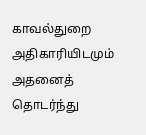காவல்துறை அதிகாரியிடமும் அதனைத் தொடர்ந்து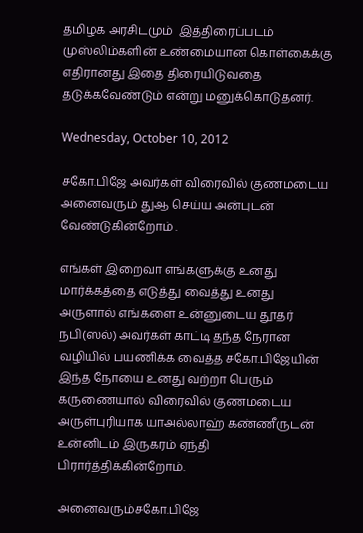தமிழக அரசிடமும்  இத்திரைப்படம் முஸ்லிம்களின் உண்மையான கொள்கைக்கு  எதிரானது இதை திரையிடுவதை தடுக்கவேண்டும் என்று மனுக்கொடுதனர்.

Wednesday, October 10, 2012

சகோ.பிஜே அவர்கள் விரைவில் குணமடைய அனைவரும் துஆ செய்ய அன்புடன் வேண்டுகின்றோம் .

எங்கள் இறைவா எங்களுக்கு உனது மார்க்கத்தை எடுத்து வைத்து உனது அருளால் எங்களை உன்னுடைய தூதர் நபி(ஸல்) அவர்கள் காட்டி தந்த நேரான வழியில் பயணிக்க வைத்த சகோ.பிஜேயின் இந்த நோயை உனது வற்றா பெரும் கருணையால் விரைவில் குணமடைய அருள்புரியாக யாஅல்லாஹ் கண்ணீருடன் உன்னிடம் இருகரம் ஏந்தி பிரார்த்திக்கின்றோம்.

அனைவரும்சகோ.பிஜே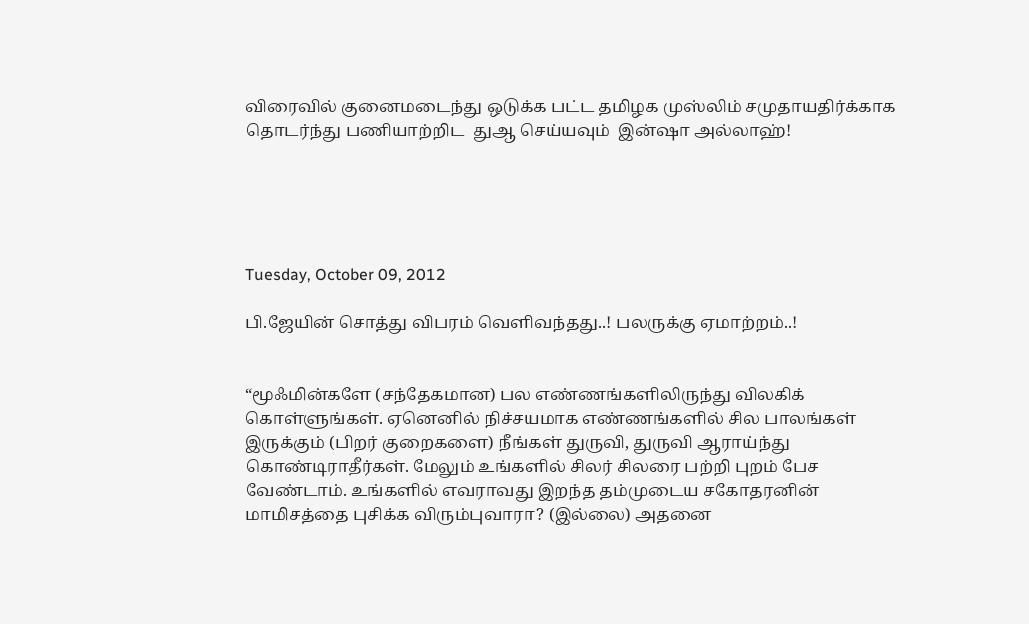விரைவில் குனைமடைந்து ஒடுக்க பட்ட தமிழக முஸ்லிம் சமுதாயதிர்க்காக தொடர்ந்து பணியாற்றிட  துஆ செய்யவும்  இன்ஷா அல்லாஹ்!





Tuesday, October 09, 2012

பி.ஜேயின் சொத்து விபரம் வெளிவந்தது..! பலருக்கு ஏமாற்றம்..!


“மூஃமின்களே (சந்தேகமான) பல எண்ணங்களிலிருந்து விலகிக் கொள்ளுங்கள். ஏனெனில் நிச்சயமாக எண்ணங்களில் சில பாலங்கள் இருக்கும் (பிறர் குறைகளை) நீங்கள் துருவி, துருவி ஆராய்ந்து கொண்டிராதீர்கள். மேலும் உங்களில் சிலர் சிலரை பற்றி புறம் பேச வேண்டாம். உங்களில் எவராவது இறந்த தம்முடைய சகோதரனின் மாமிசத்தை புசிக்க விரும்புவாரா? (இல்லை) அதனை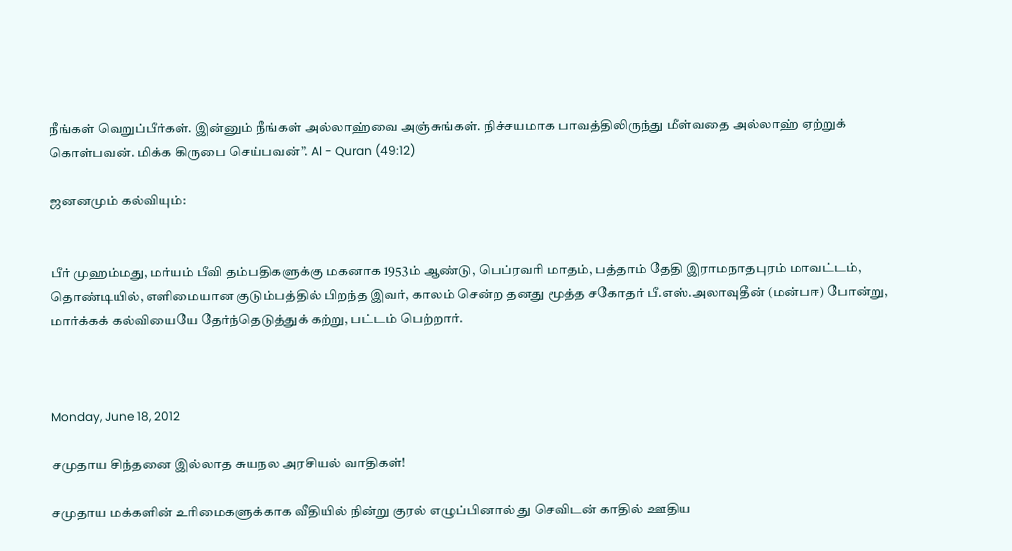நீங்கள் வெறுப்பீர்கள். இன்னும் நீங்கள் அல்லாஹ்வை அஞ்சுங்கள். நிச்சயமாக பாவத்திலிருந்து மீள்வதை அல்லாஹ் ஏற்றுக் கொள்பவன். மிக்க கிருபை செய்பவன்”. Al - Quran (49:12)

ஜனனமும் கல்வியும்:


பீர் முஹம்மது, மர்யம் பீவி தம்பதிகளுக்கு மகனாக 1953ம் ஆண்டு, பெப்ரவரி மாதம், பத்தாம் தேதி இராமநாதபுரம் மாவட்டம், தொண்டியில், எளிமையான குடும்பத்தில் பிறந்த இவர், காலம் சென்ற தனது மூத்த சகோதர் பீ.எஸ்.அலாவுதீன் (மன்பஈ) போன்று, மார்க்கக் கல்வியையே தேர்ந்தெடுத்துக் கற்று, பட்டம் பெற்றார்.



Monday, June 18, 2012

சமுதாய சிந்தனை இல்லாத சுயநல அரசியல் வாதிகள்!

சமுதாய மக்களின் உரிமைகளுக்காக வீதியில் நின்று குரல் எழுப்பினால் து செவிடன் காதில் ஊதிய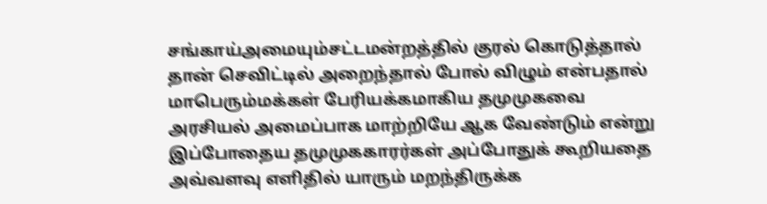சங்காய்அமையும்சட்டமன்றத்தில் குரல் கொடுத்தால் தான் செவிட்டில் அறைந்தால் போல் விழும் என்பதால் மாபெரும்மக்கள் பேரியக்கமாகிய தமுமுகவை அரசியல் அமைப்பாக மாற்றியே ஆக வேண்டும் என்று இப்போதைய தமுமுககாரர்கள் அப்போதுக் கூறியதை அவ்வளவு எளிதில் யாரும் மறந்திருக்க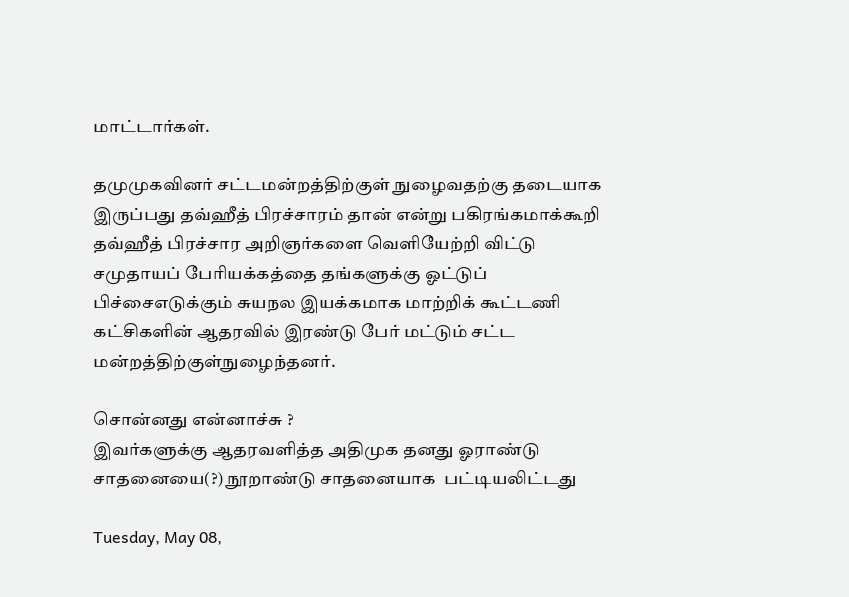மாட்டார்கள்.

தமுமுகவினர் சட்டமன்றத்திற்குள் நுழைவதற்கு தடையாக இருப்பது தவ்ஹீத் பிரச்சாரம் தான் என்று பகிரங்கமாக்கூறி தவ்ஹீத் பிரச்சார அறிஞர்களை வெளியேற்றி விட்டு சமுதாயப் பேரியக்கத்தை தங்களுக்கு ஓட்டுப் பிச்சைஎடுக்கும் சுயநல இயக்கமாக மாற்றிக் கூட்டணி கட்சிகளின் ஆதரவில் இரண்டு பேர் மட்டும் சட்ட மன்றத்திற்குள்நுழைந்தனர்.

சொன்னது என்னாச்சு ?
இவர்களுக்கு ஆதரவளித்த அதிமுக தனது ஓராண்டு சாதனையை(?) நூறாண்டு சாதனையாக  பட்டியலிட்டது

Tuesday, May 08,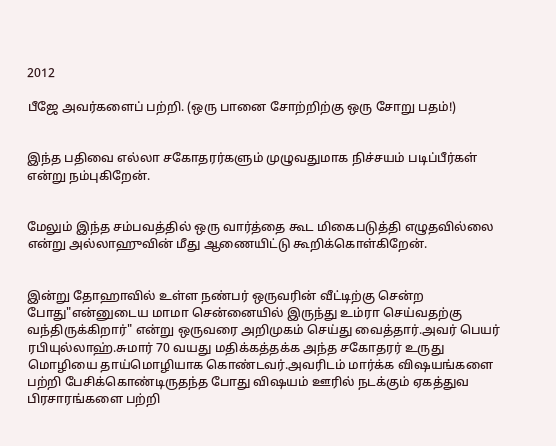2012

பீஜே அவர்களைப் பற்றி. (ஒரு பானை சோற்றிற்கு ஒரு சோறு பதம்!)


இந்த பதிவை எல்லா சகோதரர்களும் முழுவதுமாக நிச்சயம் படிப்பீர்கள் என்று நம்புகிறேன்.


மேலும் இந்த சம்பவத்தில் ஒரு வார்த்தை கூட மிகைபடுத்தி எழுதவில்லை என்று அல்லாஹுவின் மீது ஆணையிட்டு கூறிக்கொள்கிறேன்.


இன்று தோஹாவில் உள்ள நண்பர் ஒருவரின் வீட்டிற்கு சென்ற போது"என்னுடைய மாமா சென்னையில் இருந்து உம்ரா செய்வதற்கு வந்திருக்கிறார்" என்று ஒருவரை அறிமுகம் செய்து வைத்தார்.அவர் பெயர் ரபியுல்லாஹ்.சுமார் 70 வயது மதிக்கத்தக்க அந்த சகோதரர் உருது மொழியை தாய்மொழியாக கொண்டவர்.அவரிடம் மார்க்க விஷயங்களை பற்றி பேசிக்கொண்டிருதந்த போது விஷயம் ஊரில் நடக்கும் ஏகத்துவ பிரசாரங்களை பற்றி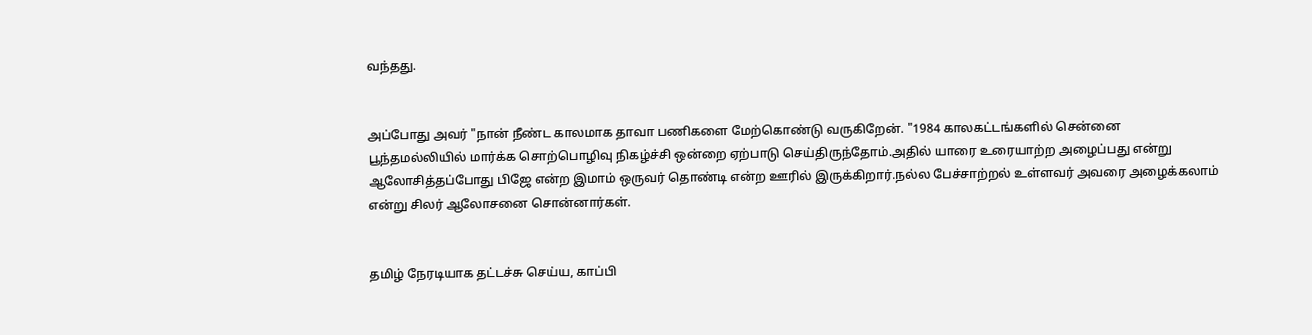வந்தது.


அப்போது அவர் "நான் நீண்ட காலமாக தாவா பணிகளை மேற்கொண்டு வருகிறேன். "1984 காலகட்டங்களில் சென்னை பூந்தமல்லியில் மார்க்க சொற்பொழிவு நிகழ்ச்சி ஒன்றை ஏற்பாடு செய்திருந்தோம்.அதில் யாரை உரையாற்ற அழைப்பது என்று ஆலோசித்தப்போது பிஜே என்ற இமாம் ஒருவர் தொண்டி என்ற ஊரில் இருக்கிறார்.நல்ல பேச்சாற்றல் உள்ளவர் அவரை அழைக்கலாம் என்று சிலர் ஆலோசனை சொன்னார்கள்.


தமிழ் நேரடியாக தட்டச்சு செய்ய, காப்பி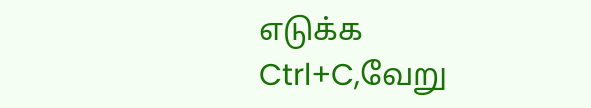எடுக்க Ctrl+C,வேறு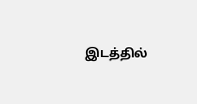இடத்தில்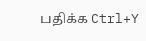பதிக்க Ctrl+Y